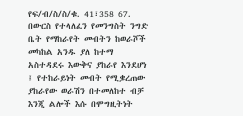የፍ/ብ/ስ/ስ/ቁ. 41፣358 67. በውርስ የተላለፈን የመንግስት ንግድ ቤት የማከራየት መብትን ከወራሾች መካከል አንዱ ያለ ከተማ አስተዳደሩ እውቅና ያከራየ እንደሆነ ፤ የተከራይነት መብት የሚቌረጠው ያከራየው ወራሽን በተመለከተ ብቻ እንጂ ልሎች እሱ በሞግዚትነት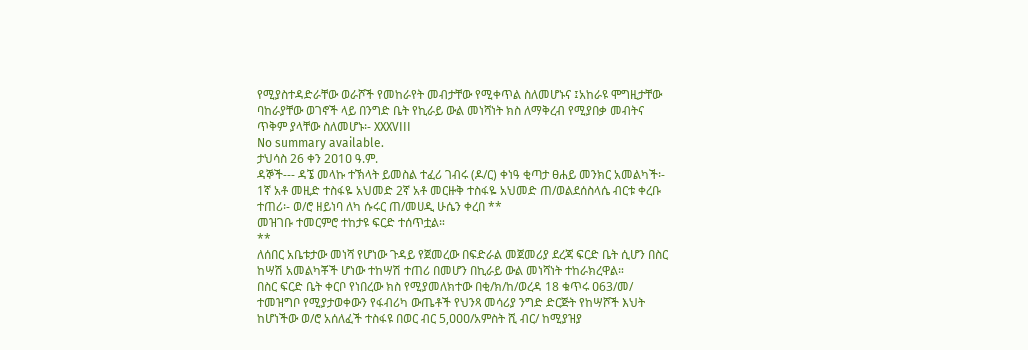የሚያስተዳድራቸው ወራሾች የመከራየት መብታቸው የሚቀጥል ስለመሆኑና ፤አከራዩ ሞግዚታቸው ባከራያቸው ወገኖች ላይ በንግድ ቤት የኪራይ ውል መነሻነት ክስ ለማቅረብ የሚያበቃ መብትና ጥቅም ያላቸው ስለመሆኑ፡- XXXVIII
No summary available.
ታህሳስ 26 ቀን 2ዐ1ዐ ዓ.ም.
ዳኞች--- ዳኜ መላኩ ተኽላት ይመስል ተፈሪ ገብሩ (ዶ/ር) ቀነዓ ቂጣታ ፀሐይ መንክር አመልካች፡- 1ኛ አቶ መዚድ ተስፋዬ አህመድ 2ኛ አቶ መርዙቅ ተስፋዬ አህመድ ጠ/ወልደሰስላሴ ብርቱ ቀረቡ ተጠሪ፡- ወ/ሮ ዘይነባ ለካ ሱሩር ጠ/መሀዲ ሁሴን ቀረበ **
መዝገቡ ተመርምሮ ተከታዩ ፍርድ ተሰጥቷል።
**
ለሰበር አቤቱታው መነሻ የሆነው ጉዳይ የጀመረው በፍድራል መጀመሪያ ደረጃ ፍርድ ቤት ሲሆን በስር ከሣሽ አመልካቾች ሆነው ተከሣሽ ተጠሪ በመሆን በኪራይ ውል መነሻነት ተከራክረዋል።
በስር ፍርድ ቤት ቀርቦ የነበረው ክስ የሚያመለክተው በቂ/ክ/ከ/ወረዳ 18 ቁጥሩ ዐ63/መ/ ተመዝግቦ የሚያታወቀውን የፋብሪካ ውጤቶች የህንጻ መሳሪያ ንግድ ድርጅት የከሣሾች እህት ከሆነችው ወ/ሮ አሰለፈች ተስፋዩ በወር ብር 5,ዐዐዐ/አምስት ሺ ብር/ ከሚያዝያ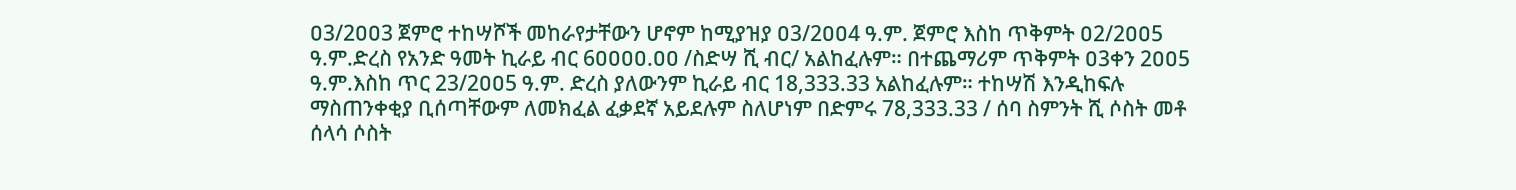ዐ3/2ዐዐ3 ጀምሮ ተከሣሾች መከራየታቸውን ሆኖም ከሚያዝያ ዐ3/2ዐዐ4 ዓ.ም. ጀምሮ እስከ ጥቅምት ዐ2/2ዐዐ5 ዓ.ም.ድረስ የአንድ ዓመት ኪራይ ብር 6ዐዐዐዐ.ዐዐ /ስድሣ ሺ ብር/ አልከፈሉም። በተጨማሪም ጥቅምት ዐ3ቀን 2ዐዐ5 ዓ.ም.እስከ ጥር 23/2ዐዐ5 ዓ.ም. ድረስ ያለውንም ኪራይ ብር 18,333.33 አልከፈሉም። ተከሣሽ እንዲከፍሉ ማስጠንቀቂያ ቢሰጣቸውም ለመክፈል ፈቃደኛ አይደሉም ስለሆነም በድምሩ 78,333.33 / ሰባ ስምንት ሺ ሶስት መቶ ሰላሳ ሶስት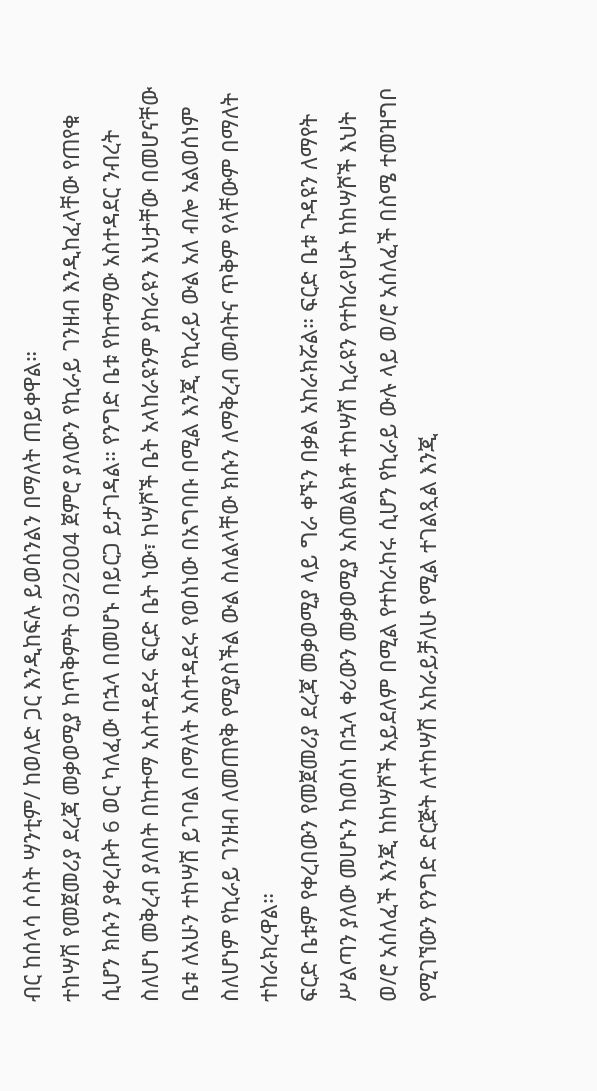ብር ከሰላሳ ሶስት ሣንቲም/ ከወለድ ጋር እንዲከፍሉ ይወሰንልን በማለት ጠይቀዋል።
ተከሣሽ የመጀመሪያ ደረጃ መቃወሚያ ከጥቅምት ዐ3/2ዐዐ4 ጀምሮ ያለውን የኪራይ ገንዘብ እንዲከፈላቸው የጠየቁ ሲሆን ክሱን ያቀረቡት 6 ወር ካለፈው በኋላ በመሆኑ በይርጋ ይታገዳል። የንግድ ቤቱ የከተማው አስተዳደር ንብረት ስለሆነ መቅረብ ያለበት በከተማ አስተዳደሩ ፍርድ ቤት ነው፣ ከሣሾች ቤት አላከራዩንም ያከራዩን እህታቸው በመሆናቸው ቤቱ ለአሁን ተከሣሽ ይገባል በማለት አስተዳደሩ የወሰነው በአግባቡ በሚል እንጂ የኪራይ ውል አለ ብሎ አልወሰነም ስለሆነም የኪራይ ገንዘብ ለመጠየቅ የሚያስችል ውል ስለልላቸው ክሱን ለማቅረብ መብትና ጥቅም የላቸውም በማለት ተከራክረዋል።
ፍርድ ቤቱም የቀረበውን የመጀመሪያ ደረጃ መቃወሚያ ላይ ግራ ቀኙን በቃል አከራክሯል። ፍርድ ቤቱ ጉዳዩን ለማየት ሥልጣን ያለው መሆኑን ከወሰነ በኋላ ቀሪውን መቃወሚያ አስመልክቶ ተከሣሽ ኪራዩን የተከራየሁት ከከሣሾች እህት ወ/ሮ አሰለፈች እንጂ ከከሣሾች አይደለም በሚል የተከራከሩ ሲሆን የኪራይ ውሉ ላይ ወ/ሮ አሰለፈች በስሜ ተመዝግቦ የሚገኘውን የንግድ ድርጅት ለተከሣሽ አከራይቻለሁ የሚል ተገልጿል እንጂ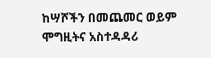ከሣሾችን በመጨመር ወይም ሞግዚትና አስተዳዳሪ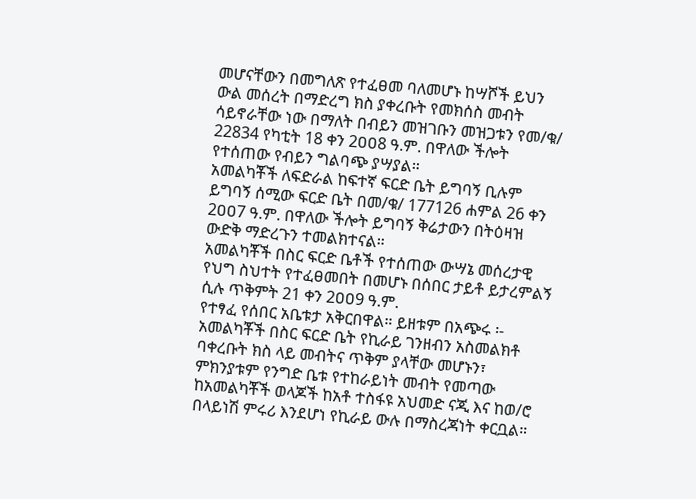መሆናቸውን በመግለጽ የተፈፀመ ባለመሆኑ ከሣሾች ይህን ውል መሰረት በማድረግ ክስ ያቀረቡት የመክሰስ መብት ሳይኖራቸው ነው በማለት በብይን መዝገቡን መዝጋቱን የመ/ቁ/ 22834 የካቲት 18 ቀን 2ዐዐ8 ዓ.ም. በዋለው ችሎት የተሰጠው የብይን ግልባጭ ያሣያል።
አመልካቾች ለፍድራል ከፍተኛ ፍርድ ቤት ይግባኝ ቢሉም ይግባኝ ሰሚው ፍርድ ቤት በመ/ቁ/ 177126 ሐምል 26 ቀን 2ዐዐ7 ዓ.ም. በዋለው ችሎት ይግባኝ ቅሬታውን በትዕዛዝ ውድቅ ማድረጉን ተመልክተናል።
አመልካቾች በስር ፍርድ ቤቶች የተሰጠው ውሣኔ መሰረታዊ የህግ ስህተት የተፈፀመበት በመሆኑ በሰበር ታይቶ ይታረምልኝ ሲሉ ጥቅምት 21 ቀን 2ዐዐ9 ዓ.ም.
የተፃፈ የሰበር አቤቱታ አቅርበዋል። ይዘቱም በአጭሩ ፡- አመልካቾች በስር ፍርድ ቤት የኪራይ ገንዘብን አስመልክቶ ባቀረቡት ክስ ላይ መብትና ጥቅም ያላቸው መሆኑን፣ ምክንያቱም የንግድ ቤቱ የተከራይነት መብት የመጣው ከአመልካቾች ወላጆች ከአቶ ተስፋዩ አህመድ ናጂ እና ከወ/ሮ በላይነሽ ምሩሪ እንደሆነ የኪራይ ውሉ በማስረጃነት ቀርቧል።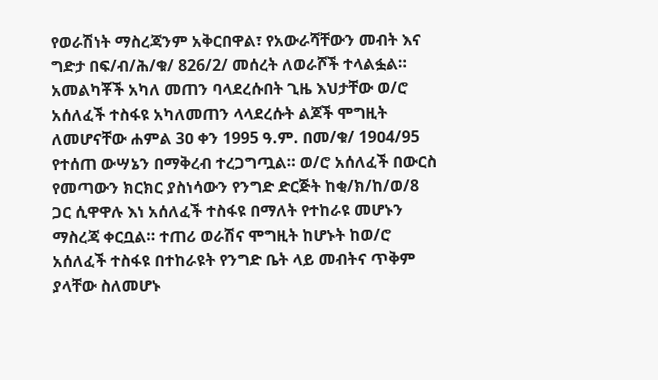የወራሽነት ማስረጃንም አቅርበዋል፣ የአውራሻቸውን መብት እና ግድታ በፍ/ብ/ሕ/ቁ/ 826/2/ መሰረት ለወራሾች ተላልፏል። አመልካቾች አካለ መጠን ባላደረሱበት ጊዜ እህታቸው ወ/ሮ አሰለፈች ተስፋዩ አካለመጠን ላላደረሱት ልጆች ሞግዚት ለመሆናቸው ሐምል 3ዐ ቀን 1995 ዓ.ም. በመ/ቁ/ 19ዐ4/95 የተሰጠ ውሣኔን በማቅረብ ተረጋግጧል። ወ/ሮ አሰለፈች በውርስ የመጣውን ክርክር ያስነሳውን የንግድ ድርጅት ከቂ/ክ/ከ/ወ/8 ጋር ሲዋዋሉ እነ አሰለፈች ተስፋዩ በማለት የተከራዩ መሆኑን ማስረጃ ቀርቧል። ተጠሪ ወራሽና ሞግዚት ከሆኑት ከወ/ሮ አሰለፈች ተስፋዩ በተከራዩት የንግድ ቤት ላይ መብትና ጥቅም ያላቸው ስለመሆኑ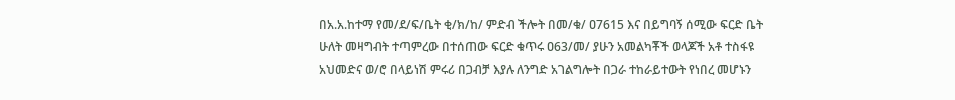በአ.አ.ከተማ የመ/ደ/ፍ/ቤት ቂ/ክ/ከ/ ምድብ ችሎት በመ/ቁ/ ዐ7615 እና በይግባኝ ሰሚው ፍርድ ቤት ሁለት መዛግብት ተጣምረው በተሰጠው ፍርድ ቁጥሩ ዐ63/መ/ ያሁን አመልካቾች ወላጆች አቶ ተስፋዩ አህመድና ወ/ሮ በላይነሽ ምሩሪ በጋብቻ እያሉ ለንግድ አገልግሎት በጋራ ተከራይተውት የነበረ መሆኑን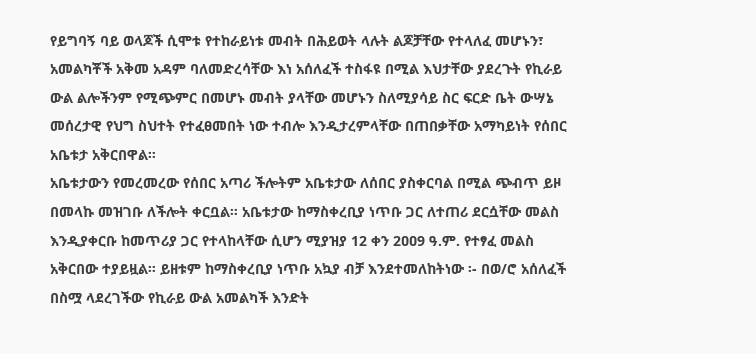የይግባኝ ባይ ወላጆች ሲሞቱ የተከራይነቱ መብት በሕይወት ላሉት ልጆቻቸው የተላለፈ መሆኑን፣ አመልካቾች አቅመ አዳም ባለመድረሳቸው እነ አሰለፈች ተስፋዩ በሚል እህታቸው ያደረጉት የኪራይ ውል ልሎችንም የሚጭምር በመሆኑ መብት ያላቸው መሆኑን ስለሚያሳይ ስር ፍርድ ቤት ውሣኔ መሰረታዊ የህግ ስህተት የተፈፀመበት ነው ተብሎ እንዲታረምላቸው በጠበቃቸው አማካይነት የሰበር አቤቱታ አቅርበዋል።
አቤቱታውን የመረመረው የሰበር አጣሪ ችሎትም አቤቱታው ለሰበር ያስቀርባል በሚል ጭብጥ ይዞ በመላኩ መዝገቡ ለችሎት ቀርቧል። አቤቱታው ከማስቀረቢያ ነጥቡ ጋር ለተጠሪ ደርሷቸው መልስ እንዲያቀርቡ ከመጥሪያ ጋር የተላከላቸው ሲሆን ሚያዝያ 12 ቀን 2ዐዐ9 ዓ.ም. የተፃፈ መልስ አቅርበው ተያይዟል። ይዘቱም ከማስቀረቢያ ነጥቡ አኳያ ብቻ እንደተመለከትነው ፡- በወ/ሮ አሰለፈች በስሟ ላደረገችው የኪራይ ውል አመልካች እንድት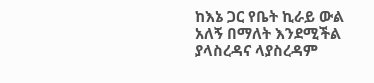ከእኔ ጋር የቤት ኪራይ ውል አለኝ በማለት እንደሚችል ያላስረዳና ላያስረዳም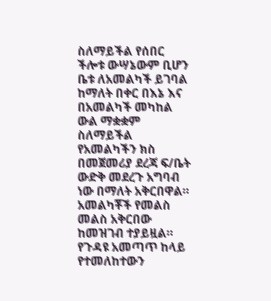ስለማይችል የሰበር ችሎቱ ውሣኔውም ቢሆን ቤቱ ለአመልካች ይገባል ከማለት በቀር በእኔ እና በአመልካች መካከል ውል ማቋቋም ስለማይችል የአመልካችን ክስ በመጀመሪያ ደረጃ ፍ/ቤት ውድቅ መደረጉ አግባብ ነው በማለት አቅርበዋል።
አመልካቾች የመልስ መልስ አቅርበው ከመዝገብ ተያይዟል።
የጉዳዩ አመጣጥ ከላይ የተመለከተውን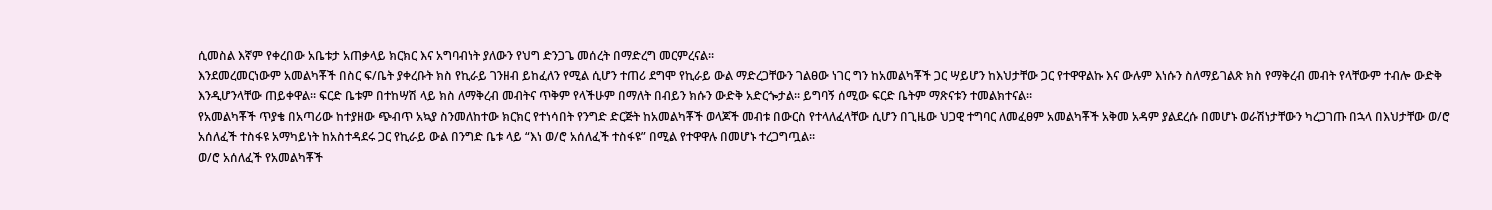ሲመስል እኛም የቀረበው አቤቱታ አጠቃላይ ክርክር እና አግባብነት ያለውን የህግ ድንጋጌ መሰረት በማድረግ መርምረናል።
እንደመረመርነውም አመልካቾች በስር ፍ/ቤት ያቀረቡት ክስ የኪራይ ገንዘብ ይከፈለን የሚል ሲሆን ተጠሪ ደግሞ የኪራይ ውል ማድረጋቸውን ገልፀው ነገር ግን ከአመልካቾች ጋር ሣይሆን ከእህታቸው ጋር የተዋዋልኩ እና ውሉም እነሱን ስለማይገልጽ ክስ የማቅረብ መብት የላቸውም ተብሎ ውድቅ እንዲሆንላቸው ጠይቀዋል። ፍርድ ቤቱም በተከሣሽ ላይ ክስ ለማቅረብ መብትና ጥቅም የላችሁም በማለት በብይን ክሱን ውድቅ አድርጐታል። ይግባኝ ሰሚው ፍርድ ቤትም ማጽናቱን ተመልክተናል።
የአመልካቾች ጥያቄ በአጣሪው ከተያዘው ጭብጥ አኳያ ስንመለከተው ክርክር የተነሳበት የንግድ ድርጅት ከአመልካቾች ወላጆች መብቱ በውርስ የተላለፈላቸው ሲሆን በጊዜው ህጋዊ ተግባር ለመፈፀም አመልካቾች አቅመ አዳም ያልደረሱ በመሆኑ ወራሽነታቸውን ካረጋገጡ በኋላ በእህታቸው ወ/ሮ አሰለፈች ተስፋዩ አማካይነት ከአስተዳደሩ ጋር የኪራይ ውል በንግድ ቤቱ ላይ “እነ ወ/ሮ አሰለፈች ተስፋዩ” በሚል የተዋዋሉ በመሆኑ ተረጋግጧል።
ወ/ሮ አሰለፈች የአመልካቾች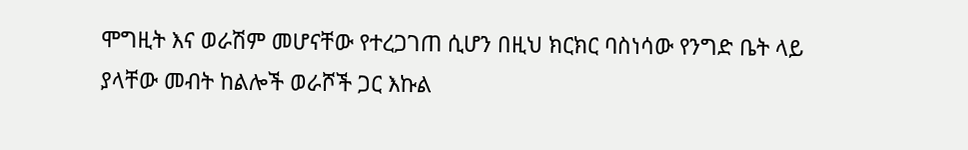ሞግዚት እና ወራሽም መሆናቸው የተረጋገጠ ሲሆን በዚህ ክርክር ባስነሳው የንግድ ቤት ላይ ያላቸው መብት ከልሎች ወራሾች ጋር እኩል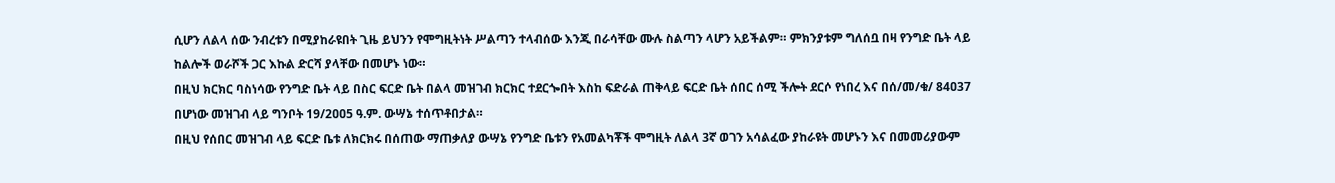ሲሆን ለልላ ሰው ንብረቱን በሚያከራዩበት ጊዜ ይህንን የሞግዚትነት ሥልጣን ተላብሰው እንጂ በራሳቸው ሙሉ ስልጣን ላሆን አይችልም። ምክንያቱም ግለሰቧ በዛ የንግድ ቤት ላይ ከልሎች ወራሾች ጋር እኩል ድርሻ ያላቸው በመሆኑ ነው።
በዚህ ክርክር ባስነሳው የንግድ ቤት ላይ በስር ፍርድ ቤት በልላ መዝገብ ክርክር ተደርጐበት እስከ ፍድራል ጠቅላይ ፍርድ ቤት ሰበር ሰሚ ችሎት ደርሶ የነበረ እና በሰ/መ/ቁ/ 84ዐ37 በሆነው መዝገብ ላይ ግንቦት 19/2ዐዐ5 ዓ.ም. ውሣኔ ተሰጥቶበታል።
በዚህ የሰበር መዝገብ ላይ ፍርድ ቤቱ ለክርክሩ በሰጠው ማጠቃለያ ውሣኔ የንግድ ቤቱን የአመልካቾች ሞግዚት ለልላ 3ኛ ወገን አሳልፈው ያከራዩት መሆኑን እና በመመሪያውም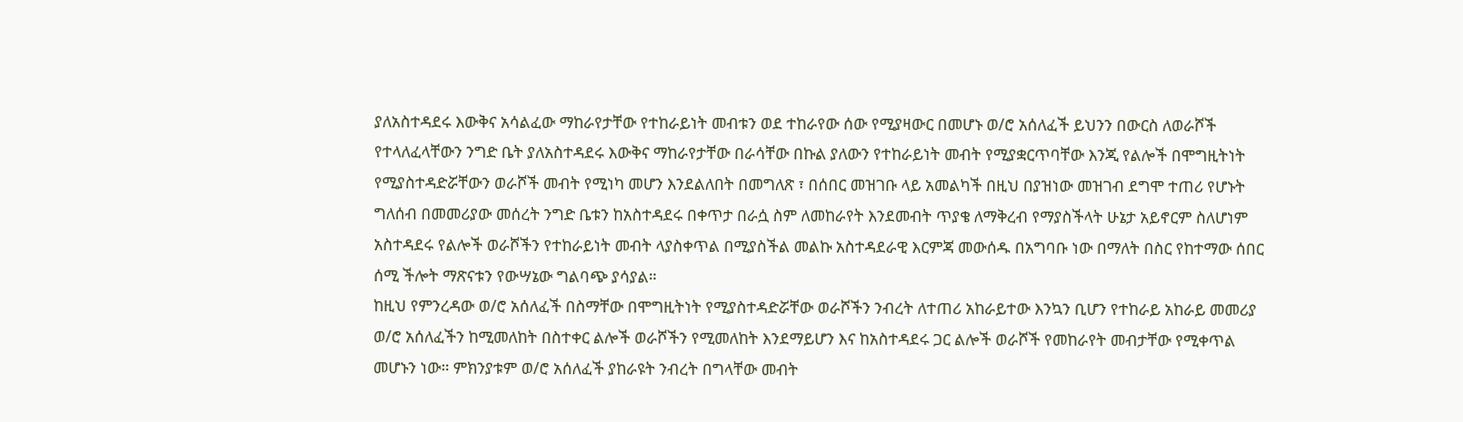ያለአስተዳደሩ እውቅና አሳልፈው ማከራየታቸው የተከራይነት መብቱን ወደ ተከራየው ሰው የሚያዛውር በመሆኑ ወ/ሮ አሰለፈች ይህንን በውርስ ለወራሾች የተላለፈላቸውን ንግድ ቤት ያለአስተዳደሩ እውቅና ማከራየታቸው በራሳቸው በኩል ያለውን የተከራይነት መብት የሚያቋርጥባቸው እንጂ የልሎች በሞግዚትነት የሚያስተዳድሯቸውን ወራሾች መብት የሚነካ መሆን እንደልለበት በመግለጽ ፣ በሰበር መዝገቡ ላይ አመልካች በዚህ በያዝነው መዝገብ ደግሞ ተጠሪ የሆኑት ግለሰብ በመመሪያው መሰረት ንግድ ቤቱን ከአስተዳደሩ በቀጥታ በራሷ ስም ለመከራየት እንደመብት ጥያቄ ለማቅረብ የማያስችላት ሁኔታ አይኖርም ስለሆነም አስተዳደሩ የልሎች ወራሾችን የተከራይነት መብት ላያስቀጥል በሚያስችል መልኩ አስተዳደራዊ እርምጃ መውሰዱ በአግባቡ ነው በማለት በስር የከተማው ሰበር ሰሚ ችሎት ማጽናቱን የውሣኔው ግልባጭ ያሳያል።
ከዚህ የምንረዳው ወ/ሮ አሰለፈች በስማቸው በሞግዚትነት የሚያስተዳድሯቸው ወራሾችን ንብረት ለተጠሪ አከራይተው እንኳን ቢሆን የተከራይ አከራይ መመሪያ ወ/ሮ አሰለፈችን ከሚመለከት በስተቀር ልሎች ወራሾችን የሚመለከት እንደማይሆን እና ከአስተዳደሩ ጋር ልሎች ወራሾች የመከራየት መብታቸው የሚቀጥል መሆኑን ነው። ምክንያቱም ወ/ሮ አሰለፈች ያከራዩት ንብረት በግላቸው መብት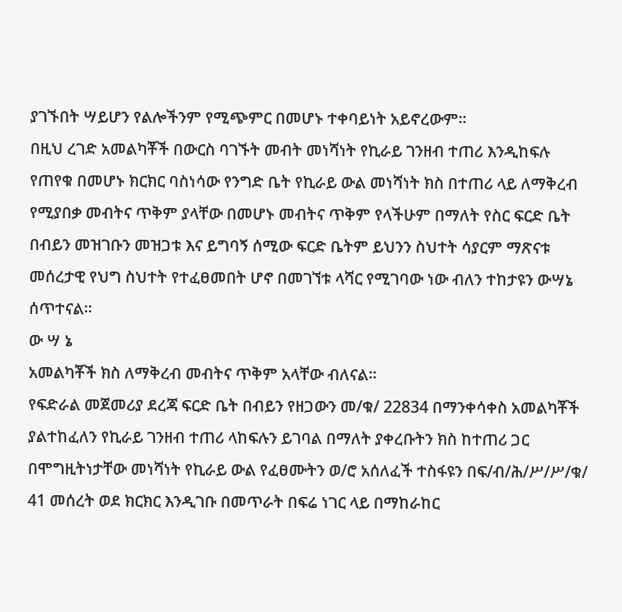ያገኙበት ሣይሆን የልሎችንም የሚጭምር በመሆኑ ተቀባይነት አይኖረውም።
በዚህ ረገድ አመልካቾች በውርስ ባገኙት መብት መነሻነት የኪራይ ገንዘብ ተጠሪ እንዲከፍሉ የጠየቁ በመሆኑ ክርክር ባስነሳው የንግድ ቤት የኪራይ ውል መነሻነት ክስ በተጠሪ ላይ ለማቅረብ የሚያበቃ መብትና ጥቅም ያላቸው በመሆኑ መብትና ጥቅም የላችሁም በማለት የስር ፍርድ ቤት በብይን መዝገቡን መዝጋቱ እና ይግባኝ ሰሚው ፍርድ ቤትም ይህንን ስህተት ሳያርም ማጽናቱ መሰረታዊ የህግ ስህተት የተፈፀመበት ሆኖ በመገኘቱ ላሻር የሚገባው ነው ብለን ተከታዩን ውሣኔ ሰጥተናል።
ው ሣ ኔ
አመልካቾች ክስ ለማቅረብ መብትና ጥቅም አላቸው ብለናል።
የፍድራል መጀመሪያ ደረጃ ፍርድ ቤት በብይን የዘጋውን መ/ቁ/ 22834 በማንቀሳቀስ አመልካቾች ያልተከፈለን የኪራይ ገንዘብ ተጠሪ ላከፍሉን ይገባል በማለት ያቀረቡትን ክስ ከተጠሪ ጋር በሞግዚትነታቸው መነሻነት የኪራይ ውል የፈፀሙትን ወ/ሮ አሰለፈች ተስፋዩን በፍ/ብ/ሕ/ሥ/ሥ/ቁ/ 41 መሰረት ወደ ክርክር እንዲገቡ በመጥራት በፍሬ ነገር ላይ በማከራከር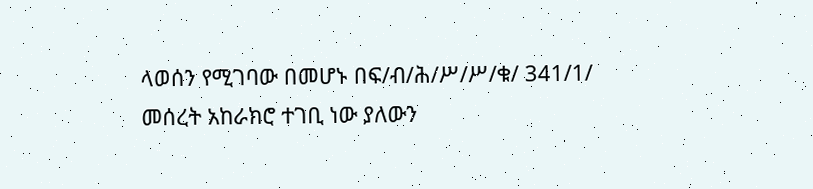ላወሰን የሚገባው በመሆኑ በፍ/ብ/ሕ/ሥ/ሥ/ቁ/ 341/1/ መሰረት አከራክሮ ተገቢ ነው ያለውን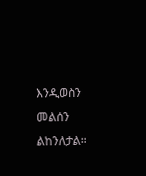እንዲወስን መልሰን ልከንለታል።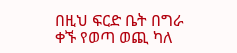በዚህ ፍርድ ቤት በግራ ቀኙ የወጣ ወጪ ካለ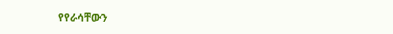የየራሳቸውን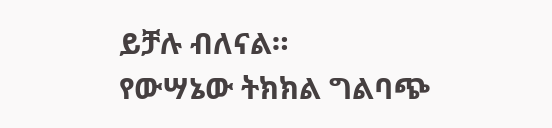ይቻሉ ብለናል።
የውሣኔው ትክክል ግልባጭ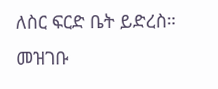ለስር ፍርድ ቤት ይድረስ።
መዝገቡ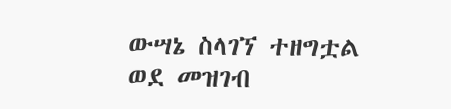ውሣኔ ስላገኘ ተዘግቷል ወደ መዝገብ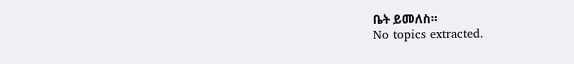ቤት ይመለስ።
No topics extracted.